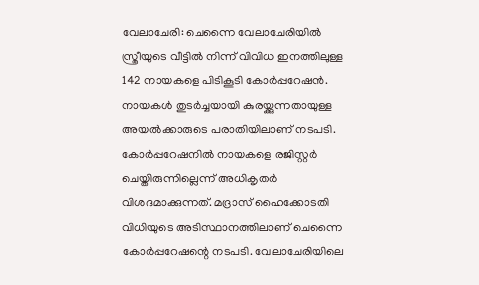വേലാചേരി: ചെന്നൈ വേലാചേരിയിൽ സ്ത്രീയുടെ വീട്ടിൽ നിന്ന് വിവിധ ഇനത്തിലുള്ള 142 നായകളെ പിടികൂടി കോർപ്പറേഷൻ. നായകൾ തുടർച്ചയായി കുരയ്ക്കുന്നതായുള്ള അയൽക്കാരുടെ പരാതിയിലാണ് നടപടി. കോർപ്പറേഷനിൽ നായകളെ രജിസ്റ്റർ ചെയ്തിരുന്നില്ലെന്ന് അധികൃതർ വിശദമാക്കുന്നത്. മദ്രാസ് ഹൈക്കോടതി വിധിയുടെ അടിസ്ഥാനത്തിലാണ് ചെന്നൈ കോർപ്പറേഷന്റെ നടപടി. വേലാചേരിയിലെ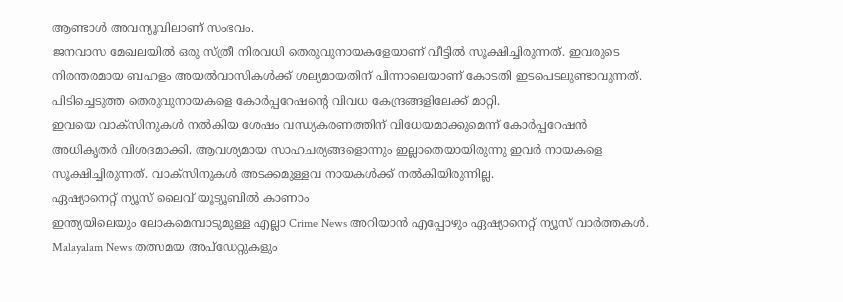ആണ്ടാൾ അവന്യൂവിലാണ് സംഭവം.
ജനവാസ മേഖലയിൽ ഒരു സ്ത്രീ നിരവധി തെരുവുനായകളേയാണ് വീട്ടിൽ സൂക്ഷിച്ചിരുന്നത്. ഇവരുടെ നിരന്തരമായ ബഹളം അയൽവാസികൾക്ക് ശല്യമായതിന് പിന്നാലെയാണ് കോടതി ഇടപെടലുണ്ടാവുന്നത്. പിടിച്ചെടുത്ത തെരുവുനായകളെ കോർപ്പറേഷന്റെ വിവധ കേന്ദ്രങ്ങളിലേക്ക് മാറ്റി.
ഇവയെ വാക്സിനുകൾ നൽകിയ ശേഷം വന്ധ്യകരണത്തിന് വിധേയമാക്കുമെന്ന് കോർപ്പറേഷൻ അധികൃതർ വിശദമാക്കി. ആവശ്യമായ സാഹചര്യങ്ങളൊന്നും ഇല്ലാതെയായിരുന്നു ഇവർ നായകളെ സൂക്ഷിച്ചിരുന്നത്. വാക്സിനുകൾ അടക്കമുള്ളവ നായകൾക്ക് നൽകിയിരുന്നില്ല.
ഏഷ്യാനെറ്റ് ന്യൂസ് ലൈവ് യൂട്യൂബിൽ കാണാം
ഇന്ത്യയിലെയും ലോകമെമ്പാടുമുള്ള എല്ലാ Crime News അറിയാൻ എപ്പോഴും ഏഷ്യാനെറ്റ് ന്യൂസ് വാർത്തകൾ. Malayalam News തത്സമയ അപ്ഡേറ്റുകളും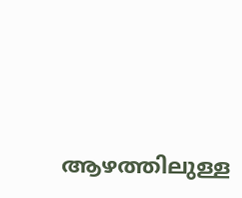ആഴത്തിലുള്ള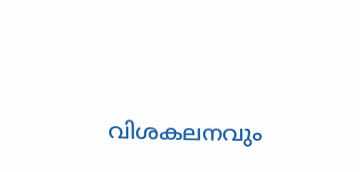വിശകലനവും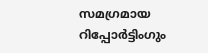സമഗ്രമായ റിപ്പോർട്ടിംഗും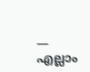— എല്ലാം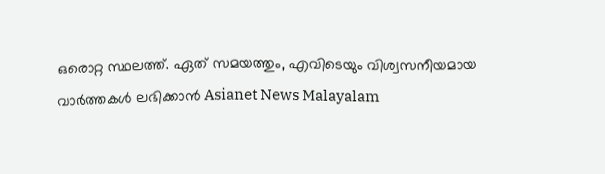ഒരൊറ്റ സ്ഥലത്ത്. ഏത് സമയത്തും, എവിടെയും വിശ്വസനീയമായ വാർത്തകൾ ലഭിക്കാൻ Asianet News Malayalam